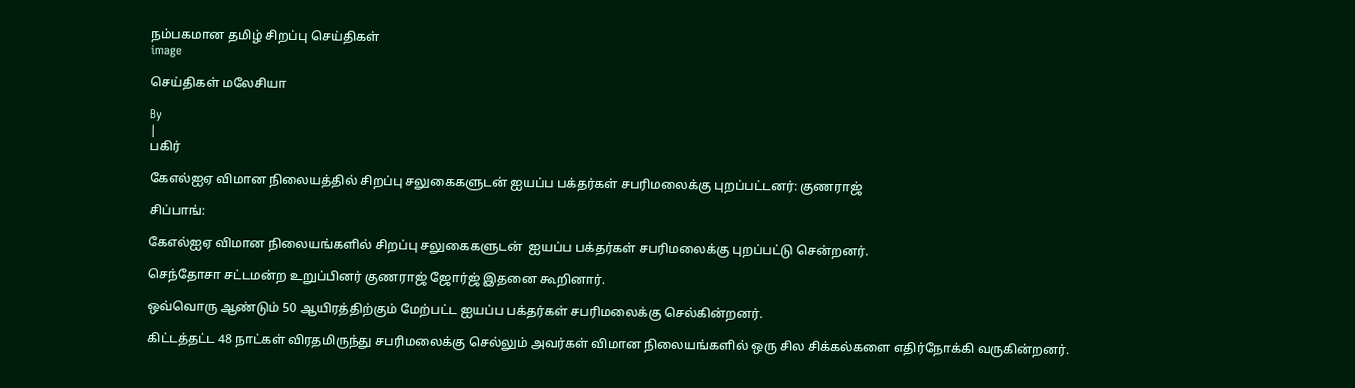நம்பகமான தமிழ் சிறப்பு செய்திகள்
image

செய்திகள் மலேசியா

By
|
பகிர்

கேஎல்ஐஏ விமான நிலையத்தில் சிறப்பு சலுகைகளுடன் ஐயப்ப பக்தர்கள் சபரிமலைக்கு புறப்பட்டனர்: குணராஜ்

சிப்பாங்:

கேஎல்ஐஏ விமான நிலையங்களில் சிறப்பு சலுகைகளுடன்  ஐயப்ப பக்தர்கள் சபரிமலைக்கு புறப்பட்டு சென்றனர்.

செந்தோசா சட்டமன்ற உறுப்பினர் குணராஜ் ஜோர்ஜ் இதனை கூறினார்.

ஒவ்வொரு ஆண்டும் 50 ஆயிரத்திற்கும் மேற்பட்ட ஐயப்ப பக்தர்கள் சபரிமலைக்கு செல்கின்றனர்.

கிட்டத்தட்ட 48 நாட்கள் விரதமிருந்து சபரிமலைக்கு செல்லும் அவர்கள் விமான நிலையங்களில் ஒரு சில சிக்கல்களை எதிர்நோக்கி வருகின்றனர்.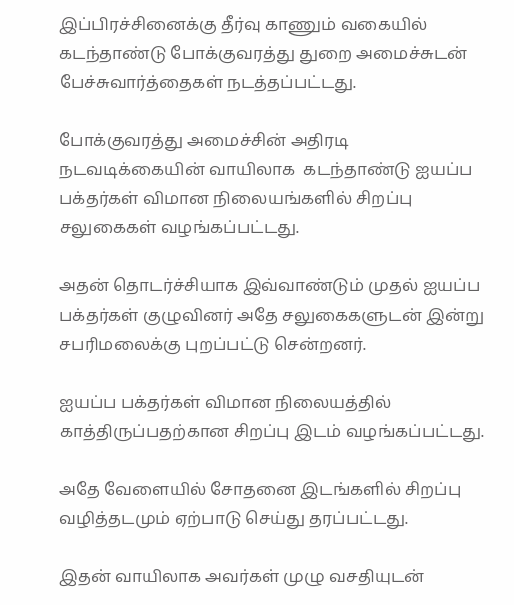இப்பிரச்சினைக்கு தீர்வு காணும் வகையில் கடந்தாண்டு போக்குவரத்து துறை அமைச்சுடன் பேச்சுவார்த்தைகள் நடத்தப்பட்டது.

போக்குவரத்து அமைச்சின் அதிரடி நடவடிக்கையின் வாயிலாக  கடந்தாண்டு ஐயப்ப பக்தர்கள் விமான நிலையங்களில் சிறப்பு சலுகைகள் வழங்கப்பட்டது.

அதன் தொடர்ச்சியாக இவ்வாண்டும் முதல் ஐயப்ப பக்தர்கள் குழுவினர் அதே சலுகைகளுடன் இன்று சபரிமலைக்கு புறப்பட்டு சென்றனர்.

ஐயப்ப பக்தர்கள் விமான நிலையத்தில் காத்திருப்பதற்கான சிறப்பு இடம் வழங்கப்பட்டது.

அதே வேளையில் சோதனை இடங்களில் சிறப்பு வழித்தடமும் ஏற்பாடு செய்து தரப்பட்டது.

இதன் வாயிலாக அவர்கள் முழு வசதியுடன்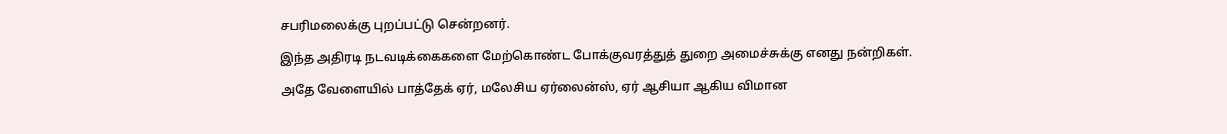சபரிமலைக்கு புறப்பட்டு சென்றனர்.

இந்த அதிரடி நடவடிக்கைகளை மேற்கொண்ட போக்குவரத்துத் துறை அமைச்சுக்கு எனது நன்றிகள்.

அதே வேளையில் பாத்தேக் ஏர், மலேசிய ஏர்லைன்ஸ், ஏர் ஆசியா ஆகிய விமான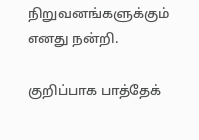நிறுவனங்களுக்கும் எனது நன்றி.

குறிப்பாக பாத்தேக்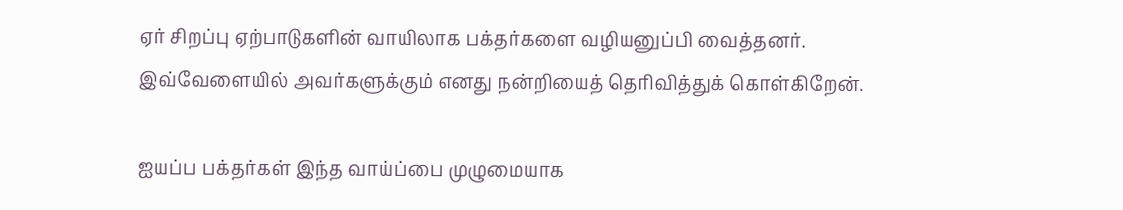ஏர் சிறப்பு ஏற்பாடுகளின் வாயிலாக பக்தர்களை வழியனுப்பி வைத்தனர்.
இவ்வேளையில் அவர்களுக்கும் எனது நன்றியைத் தெரிவித்துக் கொள்கிறேன்.

ஐயப்ப பக்தர்கள் இந்த வாய்ப்பை முழுமையாக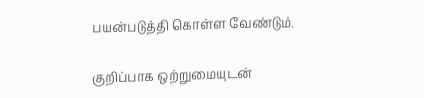பயன்படுத்தி கொள்ள வேண்டும்.

குறிப்பாக ஒற்றுமையுடன்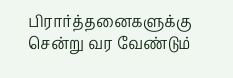பிரார்த்தனைகளுக்கு சென்று வர வேண்டும்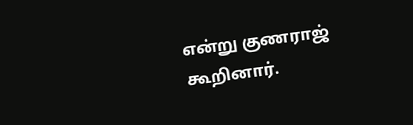என்று குணராஜ் கூறினார்.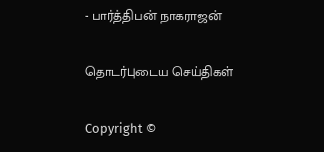- பார்த்திபன் நாகராஜன்

தொடர்புடைய செய்திகள்

Copyright ©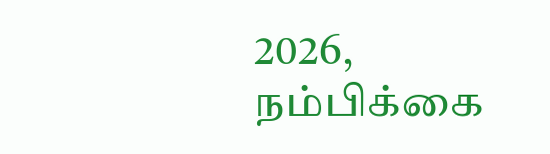2026, நம்பிக்கை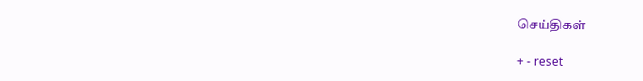செய்திகள்

+ - reset